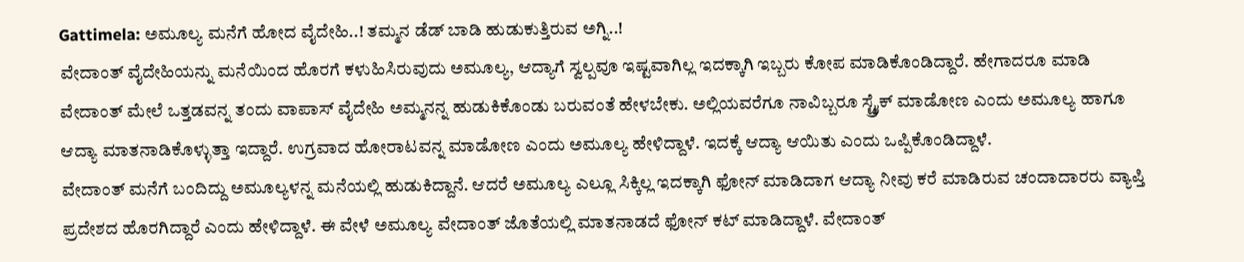Gattimela: ಅಮೂಲ್ಯ ಮನೆಗೆ ಹೋದ ವೈದೇಹಿ..! ತಮ್ಮನ ಡೆಡ್ ಬಾಡಿ ಹುಡುಕುತ್ತಿರುವ ಅಗ್ನಿ..!
ವೇದಾಂತ್ ವೈದೇಹಿಯನ್ನು ಮನೆಯಿಂದ ಹೊರಗೆ ಕಳುಹಿಸಿರುವುದು ಅಮೂಲ್ಯ, ಆದ್ಯಾಗೆ ಸ್ವಲ್ಪವೂ ಇಷ್ಟವಾಗಿಲ್ಲ ಇದಕ್ಕಾಗಿ ಇಬ್ಬರು ಕೋಪ ಮಾಡಿಕೊಂಡಿದ್ದಾರೆ. ಹೇಗಾದರೂ ಮಾಡಿ ವೇದಾಂತ್ ಮೇಲೆ ಒತ್ತಡವನ್ನ ತಂದು ವಾಪಾಸ್ ವೈದೇಹಿ ಅಮ್ಮನನ್ನ ಹುಡುಕಿಕೊಂಡು ಬರುವಂತೆ ಹೇಳಬೇಕು. ಅಲ್ಲಿಯವರೆಗೂ ನಾವಿಬ್ಬರೂ ಸ್ಟ್ರೈಕ್ ಮಾಡೋಣ ಎಂದು ಅಮೂಲ್ಯ ಹಾಗೂ ಆದ್ಯಾ ಮಾತನಾಡಿಕೊಳ್ಳುತ್ತಾ ಇದ್ದಾರೆ. ಉಗ್ರವಾದ ಹೋರಾಟವನ್ನ ಮಾಡೋಣ ಎಂದು ಅಮೂಲ್ಯ ಹೇಳಿದ್ದಾಳೆ. ಇದಕ್ಕೆ ಆದ್ಯಾ ಆಯಿತು ಎಂದು ಒಪ್ಪಿಕೊಂಡಿದ್ದಾಳೆ.
ವೇದಾಂತ್ ಮನೆಗೆ ಬಂದಿದ್ದು ಅಮೂಲ್ಯಳನ್ನ ಮನೆಯಲ್ಲಿ ಹುಡುಕಿದ್ದಾನೆ. ಆದರೆ ಅಮೂಲ್ಯ ಎಲ್ಲೂ ಸಿಕ್ಕಿಲ್ಲ ಇದಕ್ಕಾಗಿ ಫೋನ್ ಮಾಡಿದಾಗ ಆದ್ಯಾ ನೀವು ಕರೆ ಮಾಡಿರುವ ಚಂದಾದಾರರು ವ್ಯಾಪ್ತಿ ಪ್ರದೇಶದ ಹೊರಗಿದ್ದಾರೆ ಎಂದು ಹೇಳಿದ್ದಾಳೆ. ಈ ವೇಳೆ ಅಮೂಲ್ಯ ವೇದಾಂತ್ ಜೊತೆಯಲ್ಲಿ ಮಾತನಾಡದೆ ಫೋನ್ ಕಟ್ ಮಾಡಿದ್ದಾಳೆ. ವೇದಾಂತ್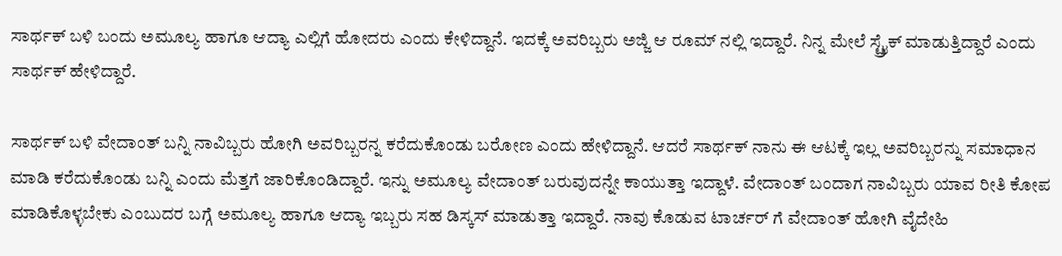ಸಾರ್ಥಕ್ ಬಳಿ ಬಂದು ಅಮೂಲ್ಯ ಹಾಗೂ ಆದ್ಯಾ ಎಲ್ಲಿಗೆ ಹೋದರು ಎಂದು ಕೇಳಿದ್ದಾನೆ. ಇದಕ್ಕೆ ಅವರಿಬ್ಬರು ಅಜ್ಜಿ ಆ ರೂಮ್ ನಲ್ಲಿ ಇದ್ದಾರೆ. ನಿನ್ನ ಮೇಲೆ ಸ್ಟ್ರೈಕ್ ಮಾಡುತ್ತಿದ್ದಾರೆ ಎಂದು ಸಾರ್ಥಕ್ ಹೇಳಿದ್ದಾರೆ.

ಸಾರ್ಥಕ್ ಬಳಿ ವೇದಾಂತ್ ಬನ್ನಿ ನಾವಿಬ್ಬರು ಹೋಗಿ ಅವರಿಬ್ಬರನ್ನ ಕರೆದುಕೊಂಡು ಬರೋಣ ಎಂದು ಹೇಳಿದ್ದಾನೆ. ಆದರೆ ಸಾರ್ಥಕ್ ನಾನು ಈ ಆಟಕ್ಕೆ ಇಲ್ಲ ಅವರಿಬ್ಬರನ್ನು ಸಮಾಧಾನ ಮಾಡಿ ಕರೆದುಕೊಂಡು ಬನ್ನಿ ಎಂದು ಮೆತ್ತಗೆ ಜಾರಿಕೊಂಡಿದ್ದಾರೆ. ಇನ್ನು ಅಮೂಲ್ಯ ವೇದಾಂತ್ ಬರುವುದನ್ನೇ ಕಾಯುತ್ತಾ ಇದ್ದಾಳೆ. ವೇದಾಂತ್ ಬಂದಾಗ ನಾವಿಬ್ಬರು ಯಾವ ರೀತಿ ಕೋಪ ಮಾಡಿಕೊಳ್ಳಬೇಕು ಎಂಬುದರ ಬಗ್ಗೆ ಅಮೂಲ್ಯ ಹಾಗೂ ಆದ್ಯಾ ಇಬ್ಬರು ಸಹ ಡಿಸ್ಕಸ್ ಮಾಡುತ್ತಾ ಇದ್ದಾರೆ. ನಾವು ಕೊಡುವ ಟಾರ್ಚರ್ ಗೆ ವೇದಾಂತ್ ಹೋಗಿ ವೈದೇಹಿ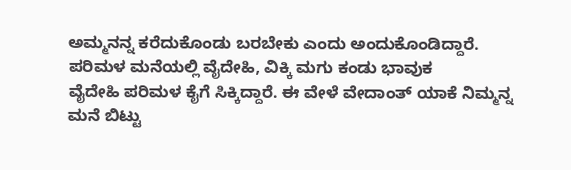ಅಮ್ಮನನ್ನ ಕರೆದುಕೊಂಡು ಬರಬೇಕು ಎಂದು ಅಂದುಕೊಂಡಿದ್ದಾರೆ.
ಪರಿಮಳ ಮನೆಯಲ್ಲಿ ವೈದೇಹಿ, ವಿಕ್ಕಿ ಮಗು ಕಂಡು ಭಾವುಕ
ವೈದೇಹಿ ಪರಿಮಳ ಕೈಗೆ ಸಿಕ್ಕಿದ್ದಾರೆ. ಈ ವೇಳೆ ವೇದಾಂತ್ ಯಾಕೆ ನಿಮ್ಮನ್ನ ಮನೆ ಬಿಟ್ಟು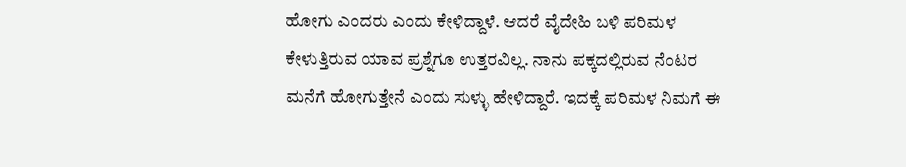ಹೋಗು ಎಂದರು ಎಂದು ಕೇಳಿದ್ದಾಳೆ. ಆದರೆ ವೈದೇಹಿ ಬಳಿ ಪರಿಮಳ ಕೇಳುತ್ತಿರುವ ಯಾವ ಪ್ರಶ್ನೆಗೂ ಉತ್ತರವಿಲ್ಲ. ನಾನು ಪಕ್ಕದಲ್ಲಿರುವ ನೆಂಟರ ಮನೆಗೆ ಹೋಗುತ್ತೇನೆ ಎಂದು ಸುಳ್ಳು ಹೇಳಿದ್ದಾರೆ. ಇದಕ್ಕೆ ಪರಿಮಳ ನಿಮಗೆ ಈ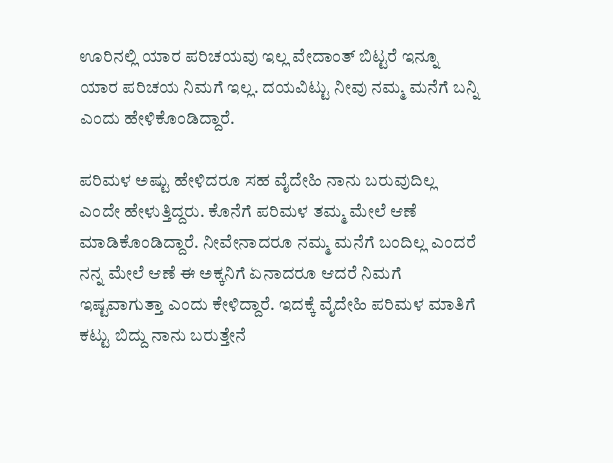ಊರಿನಲ್ಲಿ ಯಾರ ಪರಿಚಯವು ಇಲ್ಲ ವೇದಾಂತ್ ಬಿಟ್ಟರೆ ಇನ್ನೂ ಯಾರ ಪರಿಚಯ ನಿಮಗೆ ಇಲ್ಲ. ದಯವಿಟ್ಟು ನೀವು ನಮ್ಮ ಮನೆಗೆ ಬನ್ನಿ ಎಂದು ಹೇಳಿಕೊಂಡಿದ್ದಾರೆ.

ಪರಿಮಳ ಅಷ್ಟು ಹೇಳಿದರೂ ಸಹ ವೈದೇಹಿ ನಾನು ಬರುವುದಿಲ್ಲ ಎಂದೇ ಹೇಳುತ್ತಿದ್ದರು. ಕೊನೆಗೆ ಪರಿಮಳ ತಮ್ಮ ಮೇಲೆ ಆಣೆ ಮಾಡಿಕೊಂಡಿದ್ದಾರೆ. ನೀವೇನಾದರೂ ನಮ್ಮ ಮನೆಗೆ ಬಂದಿಲ್ಲ ಎಂದರೆ ನನ್ನ ಮೇಲೆ ಆಣೆ ಈ ಅಕ್ಕನಿಗೆ ಏನಾದರೂ ಆದರೆ ನಿಮಗೆ ಇಷ್ಟವಾಗುತ್ತಾ ಎಂದು ಕೇಳಿದ್ದಾರೆ. ಇದಕ್ಕೆ ವೈದೇಹಿ ಪರಿಮಳ ಮಾತಿಗೆ ಕಟ್ಟು ಬಿದ್ದು ನಾನು ಬರುತ್ತೇನೆ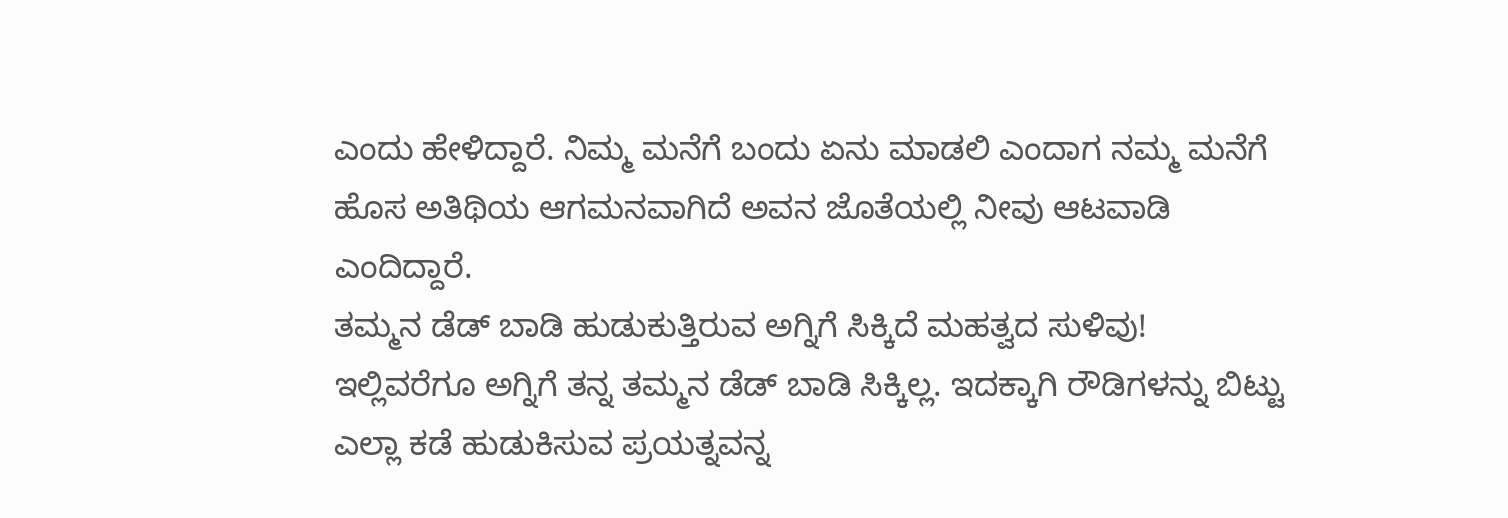ಎಂದು ಹೇಳಿದ್ದಾರೆ. ನಿಮ್ಮ ಮನೆಗೆ ಬಂದು ಏನು ಮಾಡಲಿ ಎಂದಾಗ ನಮ್ಮ ಮನೆಗೆ ಹೊಸ ಅತಿಥಿಯ ಆಗಮನವಾಗಿದೆ ಅವನ ಜೊತೆಯಲ್ಲಿ ನೀವು ಆಟವಾಡಿ ಎಂದಿದ್ದಾರೆ.
ತಮ್ಮನ ಡೆಡ್ ಬಾಡಿ ಹುಡುಕುತ್ತಿರುವ ಅಗ್ನಿಗೆ ಸಿಕ್ಕಿದೆ ಮಹತ್ವದ ಸುಳಿವು!
ಇಲ್ಲಿವರೆಗೂ ಅಗ್ನಿಗೆ ತನ್ನ ತಮ್ಮನ ಡೆಡ್ ಬಾಡಿ ಸಿಕ್ಕಿಲ್ಲ. ಇದಕ್ಕಾಗಿ ರೌಡಿಗಳನ್ನು ಬಿಟ್ಟು ಎಲ್ಲಾ ಕಡೆ ಹುಡುಕಿಸುವ ಪ್ರಯತ್ನವನ್ನ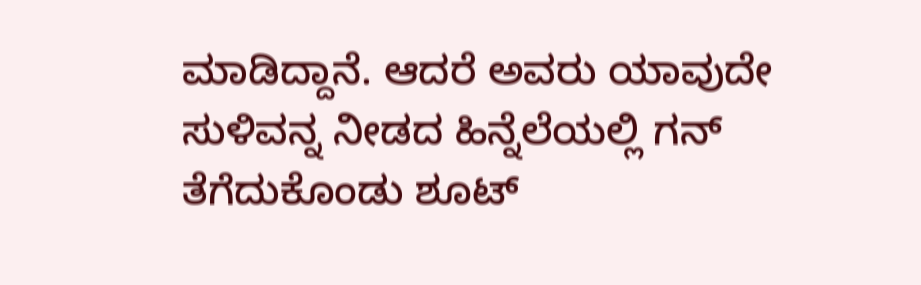ಮಾಡಿದ್ದಾನೆ. ಆದರೆ ಅವರು ಯಾವುದೇ ಸುಳಿವನ್ನ ನೀಡದ ಹಿನ್ನೆಲೆಯಲ್ಲಿ ಗನ್ ತೆಗೆದುಕೊಂಡು ಶೂಟ್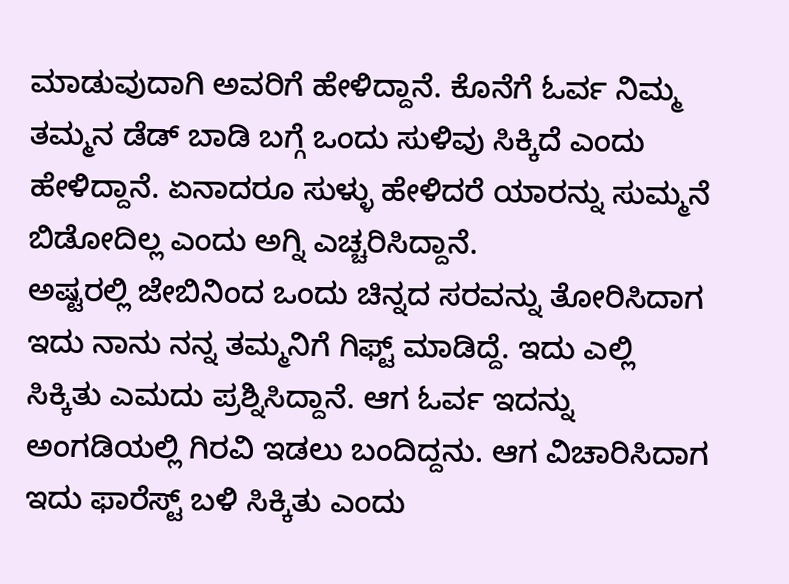ಮಾಡುವುದಾಗಿ ಅವರಿಗೆ ಹೇಳಿದ್ದಾನೆ. ಕೊನೆಗೆ ಓರ್ವ ನಿಮ್ಮ ತಮ್ಮನ ಡೆಡ್ ಬಾಡಿ ಬಗ್ಗೆ ಒಂದು ಸುಳಿವು ಸಿಕ್ಕಿದೆ ಎಂದು ಹೇಳಿದ್ದಾನೆ. ಏನಾದರೂ ಸುಳ್ಳು ಹೇಳಿದರೆ ಯಾರನ್ನು ಸುಮ್ಮನೆ ಬಿಡೋದಿಲ್ಲ ಎಂದು ಅಗ್ನಿ ಎಚ್ಚರಿಸಿದ್ದಾನೆ.
ಅಷ್ಟರಲ್ಲಿ ಜೇಬಿನಿಂದ ಒಂದು ಚಿನ್ನದ ಸರವನ್ನು ತೋರಿಸಿದಾಗ ಇದು ನಾನು ನನ್ನ ತಮ್ಮನಿಗೆ ಗಿಫ್ಟ್ ಮಾಡಿದ್ದೆ. ಇದು ಎಲ್ಲಿ ಸಿಕ್ಕಿತು ಎಮದು ಪ್ರಶ್ನಿಸಿದ್ದಾನೆ. ಆಗ ಓರ್ವ ಇದನ್ನು ಅಂಗಡಿಯಲ್ಲಿ ಗಿರವಿ ಇಡಲು ಬಂದಿದ್ದನು. ಆಗ ವಿಚಾರಿಸಿದಾಗ ಇದು ಫಾರೆಸ್ಟ್ ಬಳಿ ಸಿಕ್ಕಿತು ಎಂದು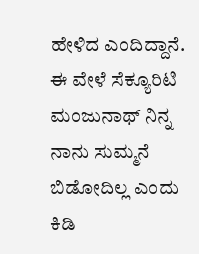ಹೇಳಿದ ಎಂದಿದ್ದಾನೆ. ಈ ವೇಳೆ ಸೆಕ್ಯೂರಿಟಿ ಮಂಜುನಾಥ್ ನಿನ್ನ ನಾನು ಸುಮ್ಮನೆ ಬಿಡೋದಿಲ್ಲ ಎಂದು ಕಿಡಿ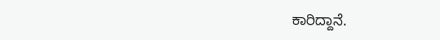ಕಾರಿದ್ದಾನೆ.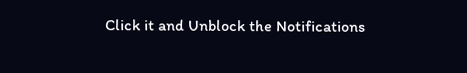Click it and Unblock the Notifications